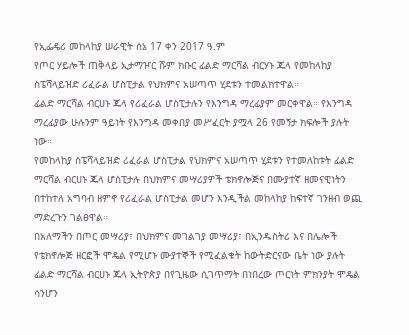የኢፌዴሪ መከላከያ ሠራዊት ሰኔ 17 ቀን 2017 ዓ.ም
የጦር ሃይሎች ጠቅላይ ኢታማዦር ሹም ክቡር ፊልድ ማርሻል ብርሃኑ ጁላ የመከላከያ ስፔሻላይዝድ ሪፈራል ሆስፒታል የህክምና አሠጣጥ ሂደቱን ተመልክተዋል።
ፊልድ ማርሻል ብርሀኑ ጁላ የሪፈራል ሆስፒታሉን የእንግዳ ማረፊያም መርቀዋል። የእንግዳ ማረፊያው ሁሉንም ዓይነት የእንግዳ መቀበያ መሥፈርት ያሟላ 26 የመኝታ ክፍሎች ያሉት ነው።
የመከላከያ ስፔሻላይዝድ ሪፈራል ሆስፒታል የህክምና አሠጣጥ ሂደቱን የተመለከቱት ፊልድ ማርሻል ብርሀኑ ጁላ ሆስፒታሉ በህክምና መሣሪያዎች ቴክኖሎጅና በሙያተኛ ዘመናዊነትን በተከተለ አግባብ ዘምኖ የሪፈራል ሆስፒታል መሆን እንዲችል መከላከያ ከፍተኛ ገንዘብ ወጪ ማድረጉን ገልፀዋል።
በአለማችን በጦር መሣሪያ፣ በህክምና መገልገያ መሣሪያ፣ በኢንዱስትሪ እና በሌሎች የቴክኖሎጅ ዘርፎች ሞዴል የሚሆኑ ሙያተኞች የሚፈልቁት ከውትድርናው ቤት ነው ያሉት ፊልድ ማርሻል ብርሀኑ ጁላ ኢትዮጵያ በየጊዜው ሲገጥማት በነበረው ጦርነት ምክንያት ሞዴል ሳንሆን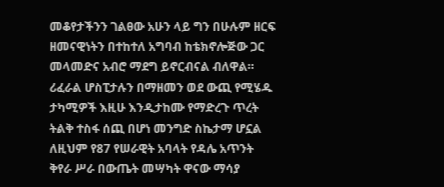መቆየታችንን ገልፀው አሁን ላይ ግን በሁሉም ዘርፍ ዘመናዊነትን በተከተለ አግባብ ከቴክኖሎጅው ጋር መላመድና አብሮ ማደግ ይኖርብናል ብለዋል።
ሪፈራል ሆስፒታሉን በማዘመን ወደ ውጪ የሚሄዱ ታካሚዎች እዚሁ እንዲታከሙ የማድረጉ ጥረት ትልቅ ተስፋ ሰጪ በሆነ መንግድ ስኬታማ ሆኗል ለዚህም የ87 የሠራዊት አባላት የዳሌ አጥንት ቅየራ ሥራ በውጤት መሣካት ዋናው ማሳያ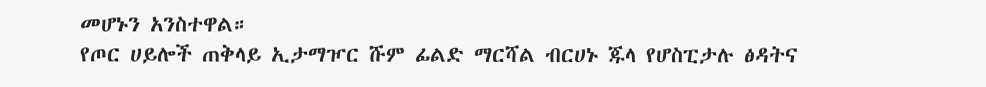መሆኑን አንስተዋል።
የጦር ሀይሎች ጠቅላይ ኢታማዦር ሹም ፊልድ ማርሻል ብርሀኑ ጁላ የሆስፒታሉ ፅዳትና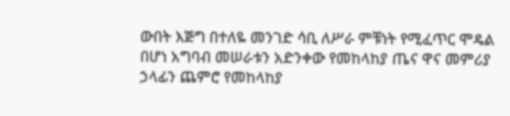ውበት እጅግ በተለዬ መንገድ ሳቢ ለሥራ ምቹነት የሚፈጥር ሞዴል በሆነ አግባብ መሠራቱን አድንቀው የመከላከያ ጤና ዋና መምሪያ ኃላፊን ጨምሮ የመከላከያ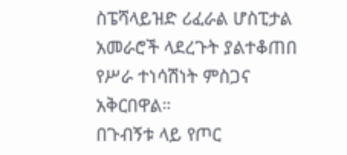ስፔሻላይዝድ ሪፈራል ሆስፒታል አመራሮች ላደረጉት ያልተቆጠበ የሥራ ተነሳሽነት ምስጋና አቅርበዋል።
በጉብኝቱ ላይ የጦር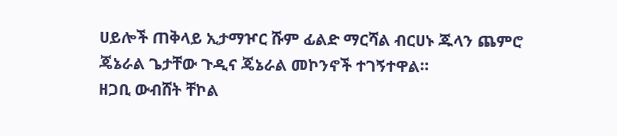ሀይሎች ጠቅላይ ኢታማዦር ሹም ፊልድ ማርሻል ብርሀኑ ጁላን ጨምሮ ጄኔራል ጌታቸው ጉዲና ጄኔራል መኮንኖች ተገኝተዋል።
ዘጋቢ ውብሸት ቸኮል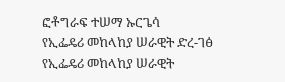ፎቶግራፍ ተሠማ ኡርጌሳ
የኢፌዴሪ መከላከያ ሠራዊት ድረ-ገፅ
የኢፌዴሪ መከላከያ ሠራዊት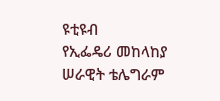ዩቲዩብ
የኢፌዴሪ መከላከያ ሠራዊት ቴሌግራም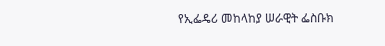የኢፌዴሪ መከላከያ ሠራዊት ፌስቡክ